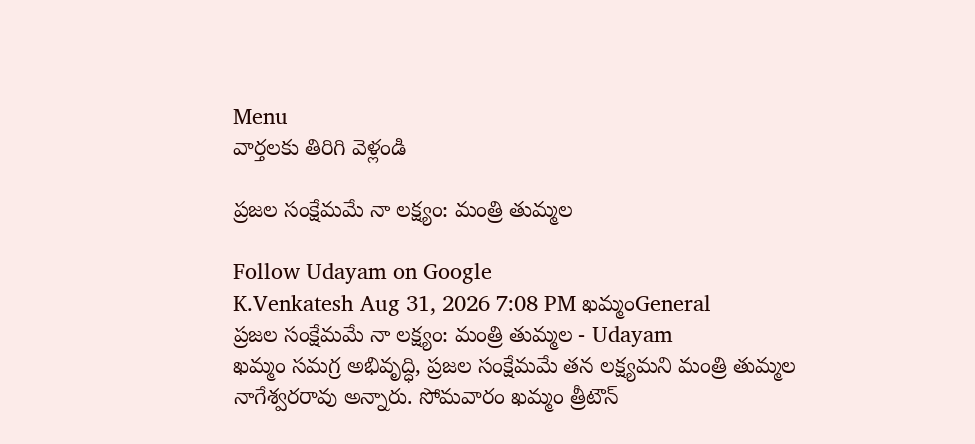Menu
వార్తలకు తిరిగి వెళ్లండి

ప్రజల సంక్షేమమే నా లక్ష్యం: మంత్రి తుమ్మల

Follow Udayam on Google
K.Venkatesh Aug 31, 2026 7:08 PM ఖమ్మంGeneral
ప్రజల సంక్షేమమే నా లక్ష్యం: మంత్రి తుమ్మల - Udayam
ఖమ్మం సమగ్ర అభివృద్ధి, ప్రజల సంక్షేమమే తన లక్ష్యమని మంత్రి తుమ్మల నాగేశ్వరరావు అన్నారు. సోమవారం ఖమ్మం త్రీటౌన్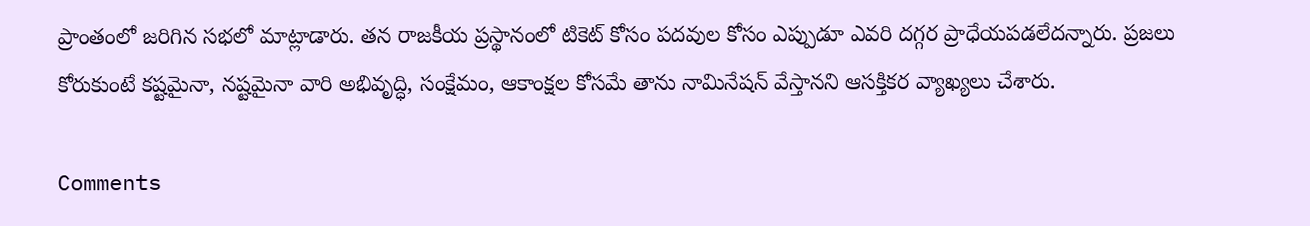ప్రాంతంలో జరిగిన సభలో మాట్లాడారు. తన రాజకీయ ప్రస్థానంలో టికెట్ కోసం పదవుల కోసం ఎప్పుడూ ఎవరి దగ్గర ప్రాధేయపడలేదన్నారు. ప్రజలు కోరుకుంటే కష్టమైనా, నష్టమైనా వారి అభివృద్ధి, సంక్షేమం, ఆకాంక్షల కోసమే తాను నామినేషన్ వేస్తానని ఆసక్తికర వ్యాఖ్యలు చేశారు.

Comments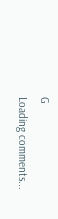G
Loading comments...